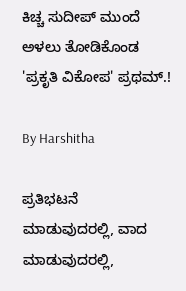ಕಿಚ್ಚ ಸುದೀಪ್ ಮುಂದೆ ಅಳಲು ತೋಡಿಕೊಂಡ 'ಪ್ರಕೃತಿ ವಿಕೋಪ' ಪ್ರಥಮ್.!

By Harshitha

ಪ್ರತಿಭಟನೆ ಮಾಡುವುದರಲ್ಲಿ, ವಾದ ಮಾಡುವುದರಲ್ಲಿ,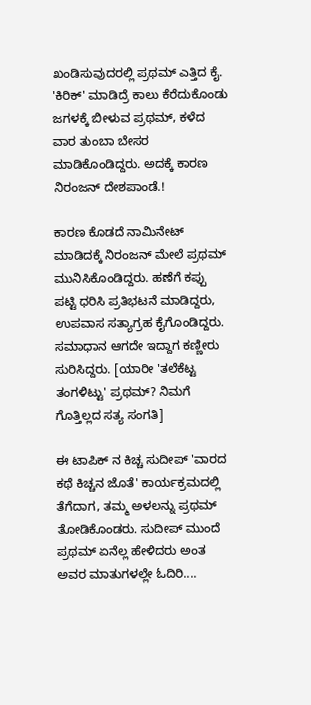ಖಂಡಿಸುವುದರಲ್ಲಿ ಪ್ರಥಮ್ ಎತ್ತಿದ ಕೈ. 'ಕಿರಿಕ್' ಮಾಡಿದ್ರೆ ಕಾಲು ಕೆರೆದುಕೊಂಡು ಜಗಳಕ್ಕೆ ಬೀಳುವ ಪ್ರಥಮ್, ಕಳೆದ ವಾರ ತುಂಬಾ ಬೇಸರ ಮಾಡಿಕೊಂಡಿದ್ದರು. ಅದಕ್ಕೆ ಕಾರಣ ನಿರಂಜನ್ ದೇಶಪಾಂಡೆ.!

ಕಾರಣ ಕೊಡದೆ ನಾಮಿನೇಟ್ ಮಾಡಿದಕ್ಕೆ ನಿರಂಜನ್ ಮೇಲೆ ಪ್ರಥಮ್ ಮುನಿಸಿಕೊಂಡಿದ್ದರು. ಹಣೆಗೆ ಕಪ್ಪು ಪಟ್ಟಿ ಧರಿಸಿ ಪ್ರತಿಭಟನೆ ಮಾಡಿದ್ದರು, ಉಪವಾಸ ಸತ್ಯಾಗ್ರಹ ಕೈಗೊಂಡಿದ್ದರು. ಸಮಾಧಾನ ಆಗದೇ ಇದ್ದಾಗ ಕಣ್ಣೀರು ಸುರಿಸಿದ್ದರು. [ಯಾರೀ 'ತಲೆಕೆಟ್ಟ ತಂಗಳಿಟ್ಟು' ಪ್ರಥಮ್? ನಿಮಗೆ ಗೊತ್ತಿಲ್ಲದ ಸತ್ಯ ಸಂಗತಿ]

ಈ ಟಾಪಿಕ್ ನ ಕಿಚ್ಚ ಸುದೀಪ್ 'ವಾರದ ಕಥೆ ಕಿಚ್ಚನ ಜೊತೆ' ಕಾರ್ಯಕ್ರಮದಲ್ಲಿ ತೆಗೆದಾಗ, ತಮ್ಮ ಅಳಲನ್ನು ಪ್ರಥಮ್ ತೋಡಿಕೊಂಡರು. ಸುದೀಪ್ ಮುಂದೆ ಪ್ರಥಮ್ ಏನೆಲ್ಲ ಹೇಳಿದರು ಅಂತ ಅವರ ಮಾತುಗಳಲ್ಲೇ ಓದಿರಿ....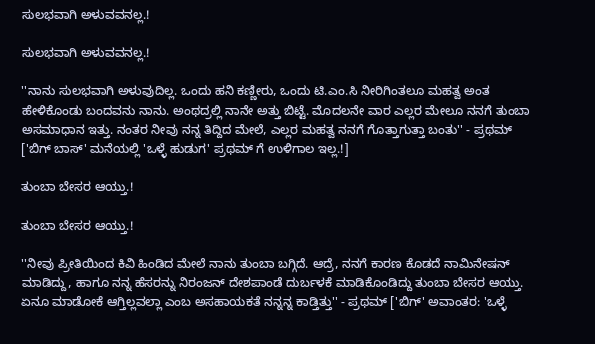ಸುಲಭವಾಗಿ ಅಳುವವನಲ್ಲ.!

ಸುಲಭವಾಗಿ ಅಳುವವನಲ್ಲ.!

''ನಾನು ಸುಲಭವಾಗಿ ಅಳುವುದಿಲ್ಲ. ಒಂದು ಹನಿ ಕಣ್ಣೀರು, ಒಂದು ಟಿ.ಎಂ.ಸಿ ನೀರಿಗಿಂತಲೂ ಮಹತ್ವ ಅಂತ ಹೇಳಿಕೊಂಡು ಬಂದವನು ನಾನು. ಅಂಥದ್ರಲ್ಲಿ ನಾನೇ ಅತ್ತು ಬಿಟ್ಟೆ. ಮೊದಲನೇ ವಾರ ಎಲ್ಲರ ಮೇಲೂ ನನಗೆ ತುಂಬಾ ಅಸಮಾಧಾನ ಇತ್ತು. ನಂತರ ನೀವು ನನ್ನ ತಿದ್ದಿದ ಮೇಲೆ, ಎಲ್ಲರ ಮಹತ್ವ ನನಗೆ ಗೊತ್ತಾಗುತ್ತಾ ಬಂತು'' - ಪ್ರಥಮ್ ['ಬಿಗ್ ಬಾಸ್' ಮನೆಯಲ್ಲಿ 'ಒಳ್ಳೆ ಹುಡುಗ' ಪ್ರಥಮ್ ಗೆ ಉಳಿಗಾಲ ಇಲ್ಲ.!]

ತುಂಬಾ ಬೇಸರ ಆಯ್ತು.!

ತುಂಬಾ ಬೇಸರ ಆಯ್ತು.!

''ನೀವು ಪ್ರೀತಿಯಿಂದ ಕಿವಿ ಹಿಂಡಿದ ಮೇಲೆ ನಾನು ತುಂಬಾ ಬಗ್ಗಿದೆ. ಆದ್ರೆ, ನನಗೆ ಕಾರಣ ಕೊಡದೆ ನಾಮಿನೇಷನ್ ಮಾಡಿದ್ದು, ಹಾಗೂ ನನ್ನ ಹೆಸರನ್ನು ನಿರಂಜನ್ ದೇಶಪಾಂಡೆ ದುರ್ಬಳಕೆ ಮಾಡಿಕೊಂಡಿದ್ದು ತುಂಬಾ ಬೇಸರ ಆಯ್ತು. ಏನೂ ಮಾಡೋಕೆ ಆಗ್ತಿಲ್ಲವಲ್ಲಾ ಎಂಬ ಅಸಹಾಯಕತೆ ನನ್ನನ್ನ ಕಾಡ್ತಿತ್ತು'' - ಪ್ರಥಮ್ ['ಬಿಗ್' ಅವಾಂತರ: 'ಒಳ್ಳೆ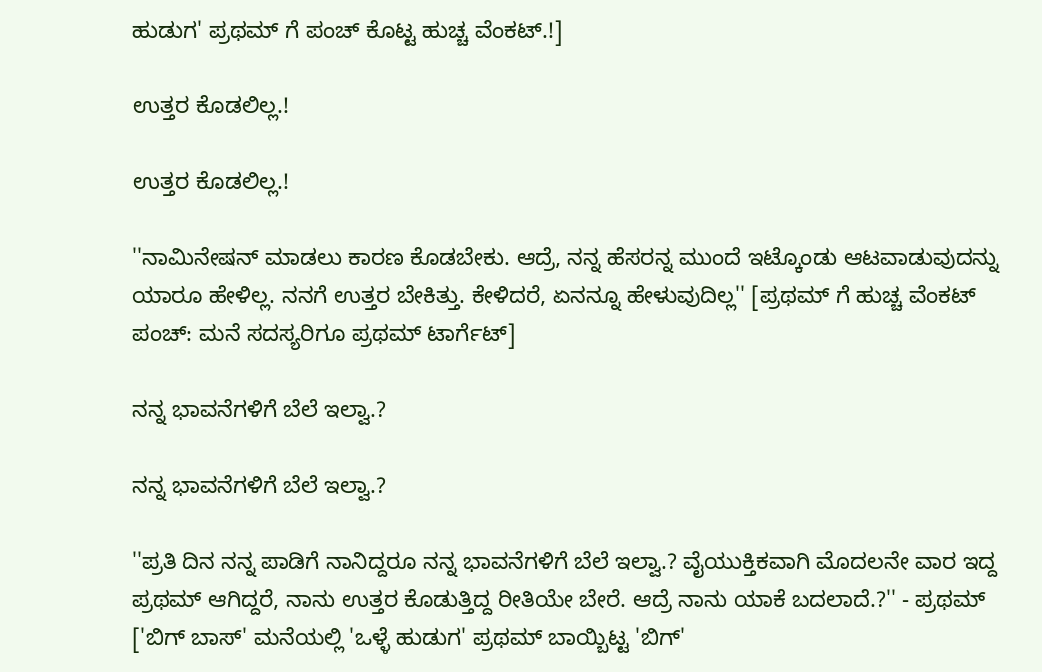ಹುಡುಗ' ಪ್ರಥಮ್ ಗೆ ಪಂಚ್ ಕೊಟ್ಟ ಹುಚ್ಚ ವೆಂಕಟ್.!]

ಉತ್ತರ ಕೊಡಲಿಲ್ಲ.!

ಉತ್ತರ ಕೊಡಲಿಲ್ಲ.!

''ನಾಮಿನೇಷನ್ ಮಾಡಲು ಕಾರಣ ಕೊಡಬೇಕು. ಆದ್ರೆ, ನನ್ನ ಹೆಸರನ್ನ ಮುಂದೆ ಇಟ್ಕೊಂಡು ಆಟವಾಡುವುದನ್ನು ಯಾರೂ ಹೇಳಿಲ್ಲ. ನನಗೆ ಉತ್ತರ ಬೇಕಿತ್ತು. ಕೇಳಿದರೆ, ಏನನ್ನೂ ಹೇಳುವುದಿಲ್ಲ'' [ಪ್ರಥಮ್ ಗೆ ಹುಚ್ಚ ವೆಂಕಟ್ ಪಂಚ್: ಮನೆ ಸದಸ್ಯರಿಗೂ ಪ್ರಥಮ್ ಟಾರ್ಗೆಟ್]

ನನ್ನ ಭಾವನೆಗಳಿಗೆ ಬೆಲೆ ಇಲ್ವಾ.?

ನನ್ನ ಭಾವನೆಗಳಿಗೆ ಬೆಲೆ ಇಲ್ವಾ.?

''ಪ್ರತಿ ದಿನ ನನ್ನ ಪಾಡಿಗೆ ನಾನಿದ್ದರೂ ನನ್ನ ಭಾವನೆಗಳಿಗೆ ಬೆಲೆ ಇಲ್ವಾ.? ವೈಯುಕ್ತಿಕವಾಗಿ ಮೊದಲನೇ ವಾರ ಇದ್ದ ಪ್ರಥಮ್ ಆಗಿದ್ದರೆ, ನಾನು ಉತ್ತರ ಕೊಡುತ್ತಿದ್ದ ರೀತಿಯೇ ಬೇರೆ. ಆದ್ರೆ ನಾನು ಯಾಕೆ ಬದಲಾದೆ.?'' - ಪ್ರಥಮ್ ['ಬಿಗ್ ಬಾಸ್' ಮನೆಯಲ್ಲಿ 'ಒಳ್ಳೆ ಹುಡುಗ' ಪ್ರಥಮ್ ಬಾಯ್ಬಿಟ್ಟ 'ಬಿಗ್'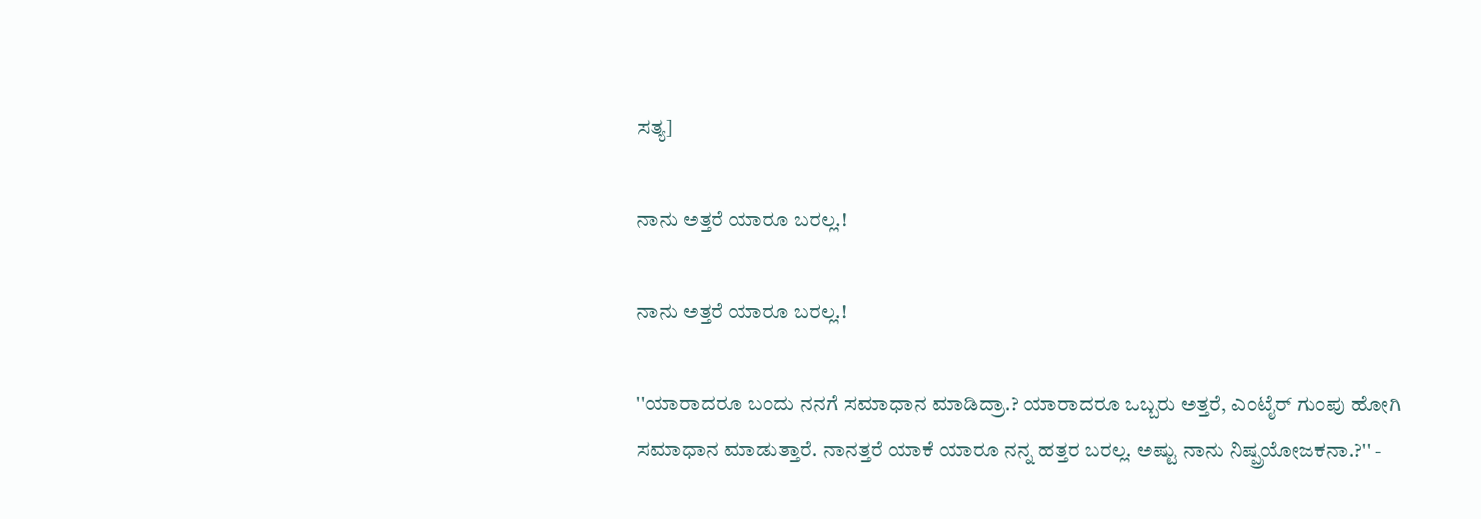ಸತ್ಯ]

ನಾನು ಅತ್ತರೆ ಯಾರೂ ಬರಲ್ಲ.!

ನಾನು ಅತ್ತರೆ ಯಾರೂ ಬರಲ್ಲ.!

''ಯಾರಾದರೂ ಬಂದು ನನಗೆ ಸಮಾಧಾನ ಮಾಡಿದ್ರಾ.? ಯಾರಾದರೂ ಒಬ್ಬರು ಅತ್ತರೆ, ಎಂಟೈರ್ ಗುಂಪು ಹೋಗಿ ಸಮಾಧಾನ ಮಾಡುತ್ತಾರೆ. ನಾನತ್ತರೆ ಯಾಕೆ ಯಾರೂ ನನ್ನ ಹತ್ತರ ಬರಲ್ಲ. ಅಷ್ಟು ನಾನು ನಿಷ್ಪ್ರಯೋಜಕನಾ.?'' -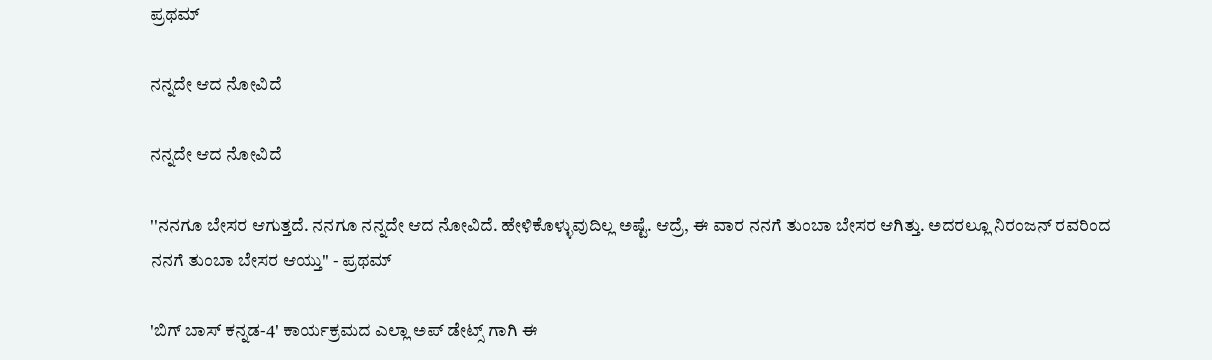ಪ್ರಥಮ್

ನನ್ನದೇ ಆದ ನೋವಿದೆ

ನನ್ನದೇ ಆದ ನೋವಿದೆ

''ನನಗೂ ಬೇಸರ ಆಗುತ್ತದೆ. ನನಗೂ ನನ್ನದೇ ಆದ ನೋವಿದೆ. ಹೇಳಿಕೊಳ್ಳುವುದಿಲ್ಲ ಅಷ್ಟೆ. ಆದ್ರೆ, ಈ ವಾರ ನನಗೆ ತುಂಬಾ ಬೇಸರ ಆಗಿತ್ತು. ಅದರಲ್ಲೂ ನಿರಂಜನ್ ರವರಿಂದ ನನಗೆ ತುಂಬಾ ಬೇಸರ ಆಯ್ತು'' - ಪ್ರಥಮ್

'ಬಿಗ್ ಬಾಸ್ ಕನ್ನಡ-4' ಕಾರ್ಯಕ್ರಮದ ಎಲ್ಲಾ ಅಪ್ ಡೇಟ್ಸ್ ಗಾಗಿ ಈ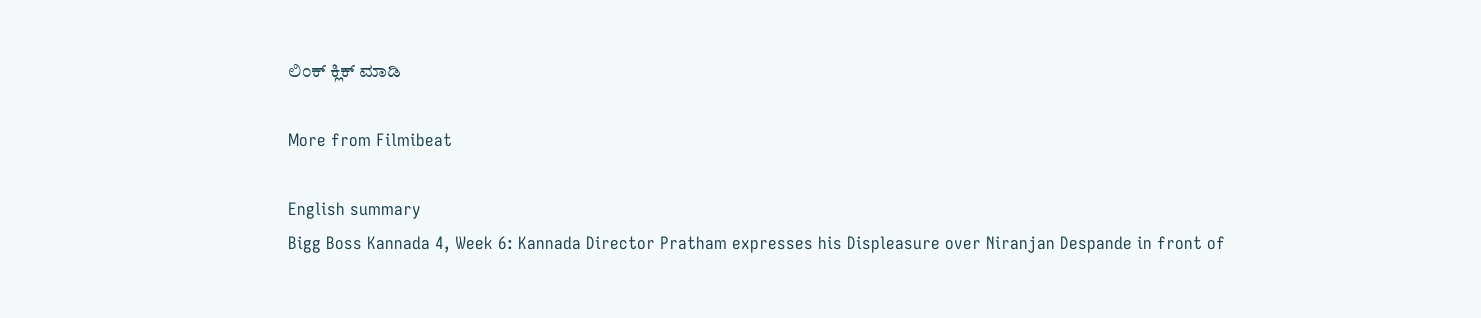ಲಿಂಕ್ ಕ್ಲಿಕ್ ಮಾಡಿ

More from Filmibeat

English summary
Bigg Boss Kannada 4, Week 6: Kannada Director Pratham expresses his Displeasure over Niranjan Despande in front of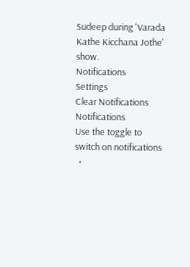Sudeep during 'Varada Kathe Kicchana Jothe' show.
Notifications
Settings
Clear Notifications
Notifications
Use the toggle to switch on notifications
  •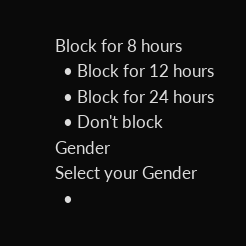Block for 8 hours
  • Block for 12 hours
  • Block for 24 hours
  • Don't block
Gender
Select your Gender
  •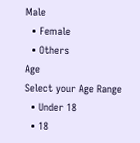Male
  • Female
  • Others
Age
Select your Age Range
  • Under 18
  • 18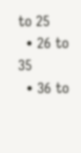to 25
  • 26 to 35
  • 36 to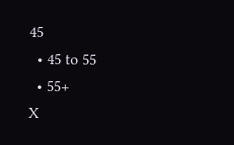45
  • 45 to 55
  • 55+
X